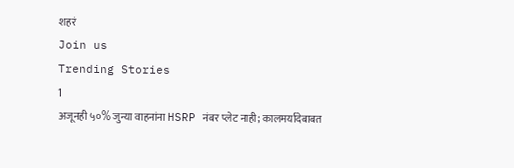शहरं
Join us
Trending Stories
1
अजूनही ५०% जुन्या वाहनांना HSRP नंबर प्लेट नाही; कालमर्यादेबाबत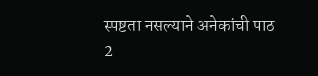स्पष्टता नसल्याने अनेकांची पाठ
2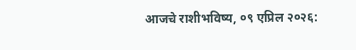आजचे राशीभविष्य, ०९ एप्रिल २०२६: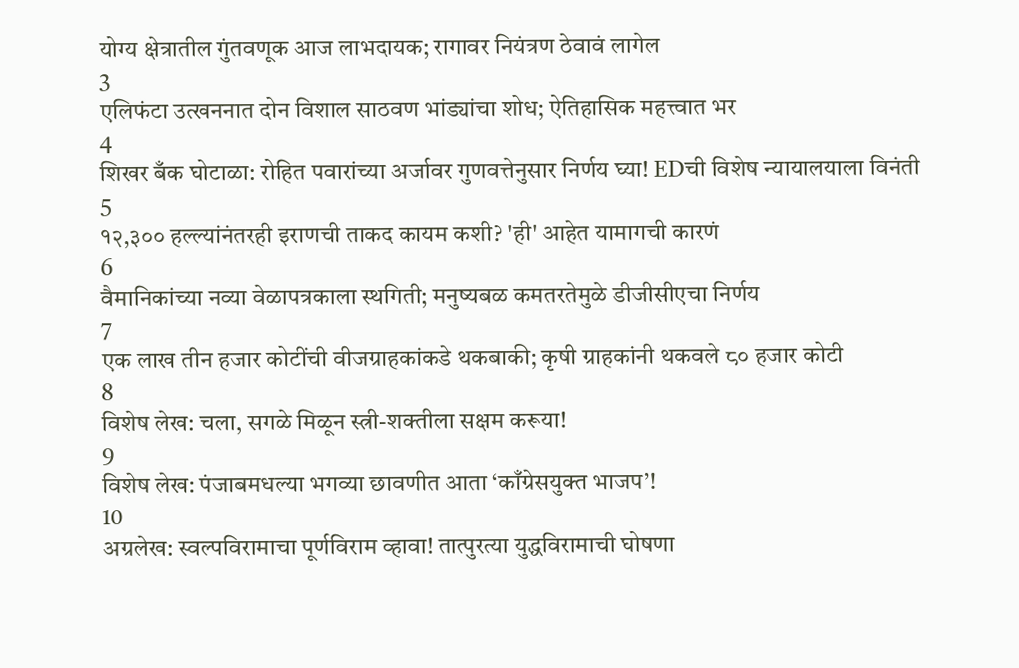योग्य क्षेत्रातील गुंतवणूक आज लाभदायक; रागावर नियंत्रण ठेवावं लागेल
3
एलिफंटा उत्खननात दोन विशाल साठवण भांड्यांचा शोध; ऐतिहासिक महत्त्वात भर
4
शिखर बँक घोटाळा: रोहित पवारांच्या अर्जावर गुणवत्तेनुसार निर्णय घ्या! EDची विशेष न्यायालयाला विनंती
5
१२,३०० हल्ल्यांनंतरही इराणची ताकद कायम कशी? 'ही' आहेत यामागची कारणं
6
वैमानिकांच्या नव्या वेळापत्रकाला स्थगिती; मनुष्यबळ कमतरतेमुळे डीजीसीएचा निर्णय
7
एक लाख तीन हजार कोटींची वीजग्राहकांकडे थकबाकी; कृषी ग्राहकांनी थकवले ८० हजार कोटी
8
विशेष लेख: चला, सगळे मिळून स्त्री-शक्तीला सक्षम करूया!
9
विशेष लेख: पंजाबमधल्या भगव्या छावणीत आता ‘काँग्रेसयुक्त भाजप’!
10
अग्रलेख: स्वल्पविरामाचा पूर्णविराम व्हावा! तात्पुरत्या युद्धविरामाची घोषणा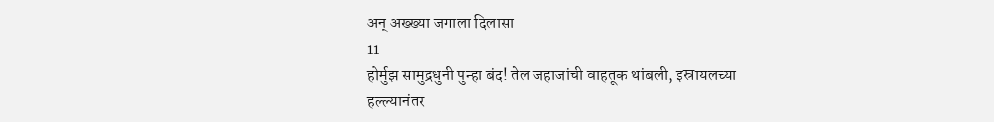अन् अख्ख्या जगाला दिलासा
11
होर्मुझ सामुद्रधुनी पुन्हा बंद! तेल जहाजांची वाहतूक थांबली, इस्रायलच्या हल्ल्यानंतर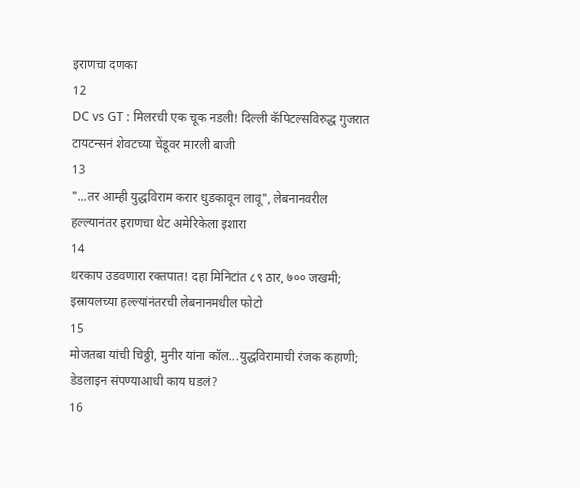इराणचा दणका
12
DC vs GT : मिलरची एक चूक नडली! दिल्ली कॅपिटल्सविरुद्ध गुजरात टायटन्सनं शेवटच्या चेंडूवर मारली बाजी
13
"...तर आम्ही युद्धविराम करार धुडकावून लावू", लेबनानवरील हल्ल्यानंतर इराणचा थेट अमेरिकेला इशारा
14
थरकाप उडवणारा रक्तपात! दहा मिनिटांत ८९ ठार, ७०० जखमी; इस्रायलच्या हल्ल्यांनंतरची लेबनानमधील फोटो
15
मोजतबा यांची चिठ्ठी, मुनीर यांना कॉल...युद्धविरामाची रंजक कहाणी; डेडलाइन संपण्याआधी काय घडलं?
16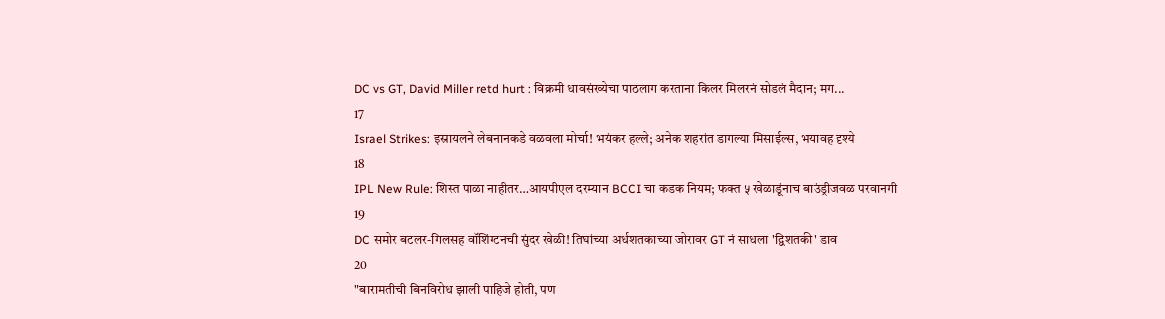DC vs GT, David Miller retd hurt : विक्रमी धावसंख्येचा पाठलाग करताना किलर मिलरनं सोडलं मैदान; मग...
17
Israel Strikes: इस्रायलने लेबनानकडे वळवला मोर्चा! भयंकर हल्ले; अनेक शहरांत डागल्या मिसाईल्स, भयावह दृश्ये
18
IPL New Rule: शिस्त पाळा नाहीतर…आयपीएल दरम्यान BCCI चा कडक नियम; फक्त ५ खेळाडूंनाच बाउंड्रीजवळ परवानगी
19
DC समोर बटलर-गिलसह वॉशिंग्टनची सुंदर खेळी! तिघांच्या अर्धशतकाच्या जोरावर GT नं साधला 'द्विशतकी' डाव
20
"बारामतीची बिनविरोध झाली पाहिजे होती, पण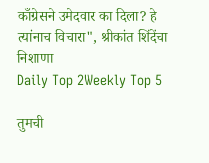काँग्रेसने उमेदवार का दिला? हे त्यांनाच विचारा", श्रीकांत शिंदेंचा निशाणा
Daily Top 2Weekly Top 5

तुमची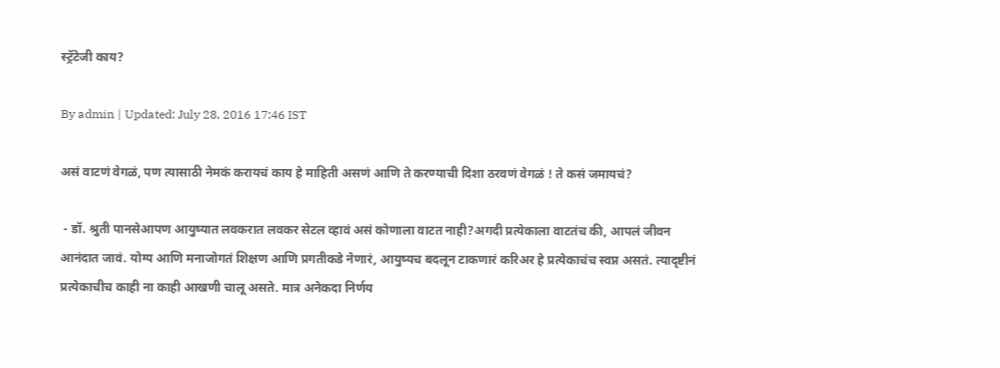स्ट्रॅटेजी काय?

By admin | Updated: July 28, 2016 17:46 IST

असं वाटणं वेगळं, पण त्यासाठी नेमकं करायचं काय हे माहिती असणं आणि ते करण्याची दिशा ठरवणं वेगळं ! ते कसं जमायचं?

 - डॉ. श्रुती पानसेआपण आयुष्यात लवकरात लवकर सेटल व्हावं असं कोणाला वाटत नाही?अगदी प्रत्येकाला वाटतंच की, आपलं जीवन आनंदात जावं. योग्य आणि मनाजोगतं शिक्षण आणि प्रगतीकडे नेणारं, आयुष्यच बदलून टाकणारं करिअर हे प्रत्येकाचंच स्वप्न असतं. त्यादृष्टीनं प्रत्येकाचीच काही ना काही आखणी चालू असते. मात्र अनेकदा निर्णय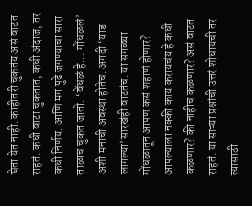घेता येत नाही. काहीतरी चुकतंय असं वाटत राहतं. कधी वाटा चुकतात, कधी अंदाज, तर कधी निर्णय. आणि मग पुढे जगण्याचा सारा ताळाच चुकत जातो. ‘वेंधळं हे... गोंधळलं’ अशी मनाची अवस्था होतेच. अगदी ‘याड लागल्या’सारखंही वाटतंच. या सगळ्या गोंधळातून आपण कसं शहाणं होणार? आपल्याला नक्की काय करायचंय हे कधी कळणार? की नाहीच कळणार? असं वाटत राहतं. या साऱ्या प्रश्नांची उत्तरं शोधायची तर त्यासाठी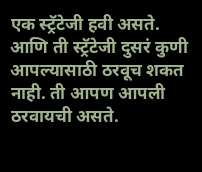एक स्ट्रॅटेजी हवी असते. आणि ती स्ट्रॅटेजी दुसरं कुणी आपल्यासाठी ठरवूच शकत नाही. ती आपण आपली ठरवायची असते.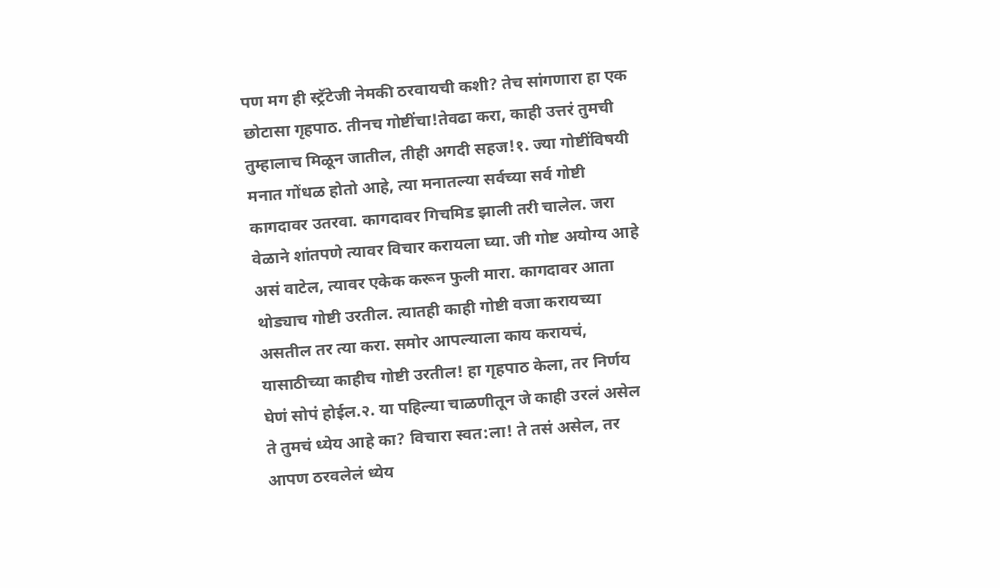पण मग ही स्ट्रॅटेजी नेमकी ठरवायची कशी? तेच सांगणारा हा एक छोटासा गृहपाठ. तीनच गोष्टींचा!तेवढा करा, काही उत्तरं तुमची तुम्हालाच मिळून जातील, तीही अगदी सहज!१. ज्या गोष्टींविषयी मनात गोंधळ होतो आहे, त्या मनातल्या सर्वच्या सर्व गोष्टी कागदावर उतरवा. कागदावर गिचमिड झाली तरी चालेल. जरा वेळाने शांतपणे त्यावर विचार करायला घ्या. जी गोष्ट अयोग्य आहे असं वाटेल, त्यावर एकेक करून फुली मारा. कागदावर आता थोड्याच गोष्टी उरतील. त्यातही काही गोष्टी वजा करायच्या असतील तर त्या करा. समोर आपल्याला काय करायचं, यासाठीच्या काहीच गोष्टी उरतील! हा गृहपाठ केला, तर निर्णय घेणं सोपं होईल.२. या पहिल्या चाळणीतून जे काही उरलं असेल ते तुमचं ध्येय आहे का? विचारा स्वत:ला! ते तसं असेल, तर आपण ठरवलेलं ध्येय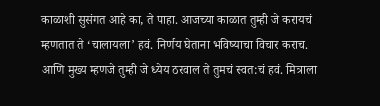काळाशी सुसंगत आहे का, ते पाहा. आजच्या काळात तुम्ही जे करायचं म्हणतात ते ‘चालायला’ हवं. निर्णय घेताना भविष्याचा विचार कराच. आणि मुख्य म्हणजे तुम्ही जे ध्येय ठरवाल ते तुमचं स्वत:चं हवं. मित्राला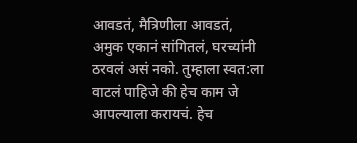आवडतं, मैत्रिणीला आवडतं, अमुक एकानं सांगितलं, घरच्यांनी ठरवलं असं नको. तुम्हाला स्वत:ला वाटलं पाहिजे की हेच काम जे आपल्याला करायचं. हेच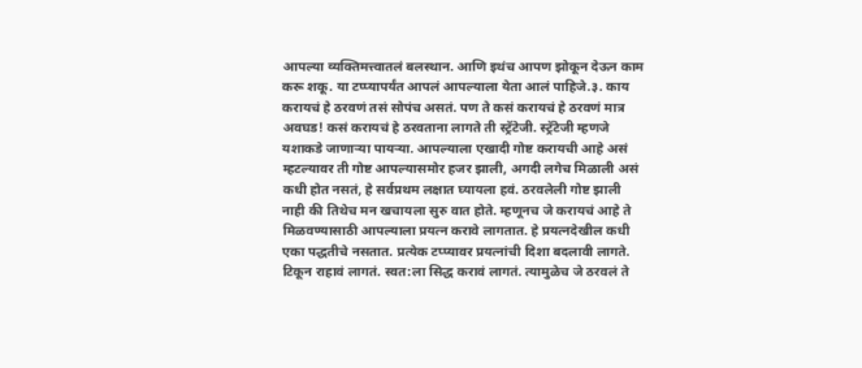आपल्या व्यक्तिमत्त्वातलं बलस्थान. आणि इथंच आपण झोकून देऊन काम करू शकू. या टप्प्यापर्यंत आपलं आपल्याला येता आलं पाहिजे.३. काय करायचं हे ठरवणं तसं सोपंच असतं. पण ते कसं करायचं हे ठरवणं मात्र अवघड! कसं करायचं हे ठरवताना लागते ती स्ट्रॅटेजी. स्ट्रॅटेजी म्हणजे यशाकडे जाणाऱ्या पायऱ्या. आपल्याला एखादी गोष्ट करायची आहे असं म्हटल्यावर ती गोष्ट आपल्यासमोर हजर झाली, अगदी लगेच मिळाली असं कधी होत नसतं, हे सर्वप्रथम लक्षात घ्यायला हवं. ठरवलेली गोष्ट झाली नाही की तिथेच मन खचायला सुरु वात होते. म्हणूनच जे करायचं आहे ते मिळवण्यासाठी आपल्याला प्रयत्न करावे लागतात. हे प्रयत्नदेखील कधी एका पद्धतीचे नसतात. प्रत्येक टप्प्यावर प्रयत्नांची दिशा बदलावी लागते. टिकून राहावं लागतं. स्वत:ला सिद्ध करावं लागतं. त्यामुळेच जे ठरवलं ते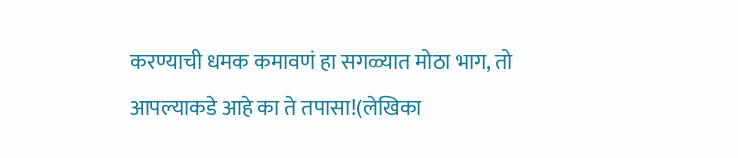करण्याची धमक कमावणं हा सगळ्यात मोठा भाग, तो आपल्याकडे आहे का ते तपासा!(लेखिका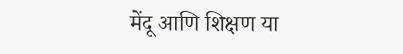मेंदू आणि शिक्षण या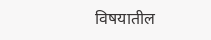विषयातील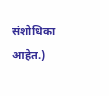संशोधिका आहेत.)